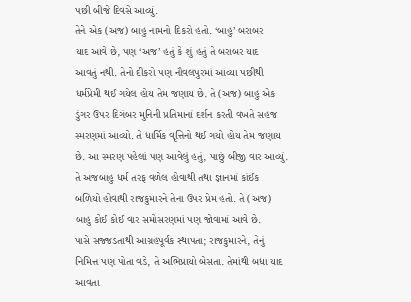પછી બીજે દિવસે આવ્યું.
તેને એક (અજ) બાહુ નામનો દિકરો હતો. ‘બાહુ’ બરાબર
યાદ આવે છે, પણ ‘અજ’ હતું કે શું હતું તે બરાબર યાદ
આવતું નથી. તેનો દીકરો પણ નૌવલપુરમાં આવ્યા પછીથી
ધર્મપ્રેમી થઈ ગયેલ હોય તેમ જણાય છે. તે (અજ) બાહુ એક
ડુંગર ઉપર દિગંબર મુનિની પ્રતિમાનાં દર્શન કરતી વખતે સહજ
સ્મરણમાં આવ્યો. તે ધાર્મિક વૃત્તિનો થઈ ગયો હોય તેમ જણાય
છે. આ સ્મરણ પહેલાં પણ આવેલું હતું, પાછું બીજી વાર આવ્યું.
તે અજબાહુ ધર્મ તરફ વળેલ હોવાથી તથા જ્ઞાનમાં કાંઈક
બળિયો હોવાથી રાજકુમારને તેના ઉપર પ્રેમ હતો. તે (અજ)
બાહુ કોઈ કોઈ વાર સમોસરણમાં પણ જોવામાં આવે છે.
પાસે સજ્જડતાથી આગ્રહપૂર્વક સ્થાપતા; રાજકુમારને, તેનું
નિમિત્ત પણ પોતા વડે, તે અભિપ્રાયો બેસતા. તેમાંથી બધા યાદ
આવતા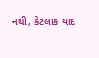નથી, કેટલાક યાદ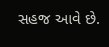સહજ આવે છે.